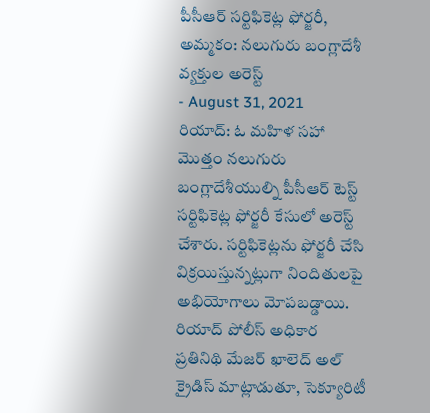పీసీఆర్ సర్టిఫికెట్ల ఫోర్జరీ, అమ్మకం: నలుగురు బంగ్లాదేశీ వ్యక్తుల అరెస్ట్
- August 31, 2021
రియాద్: ఓ మహిళ సహా మొత్తం నలుగురు బంగ్లాదేశీయుల్ని పీసీఆర్ టెస్ట్ సర్టిఫికెట్ల ఫోర్జరీ కేసులో అరెస్ట్ చేశారు. సర్టిఫికెట్లను ఫోర్జరీ చేసి విక్రయిస్తున్నట్లుగా నిందితులపై అభియోగాలు మోపబడ్డాయి. రియాద్ పోలీస్ అధికార ప్రతినిథి మేజర్ ఖాలెద్ అల్ క్రైడిస్ మాట్లాడుతూ, సెక్యూరిటీ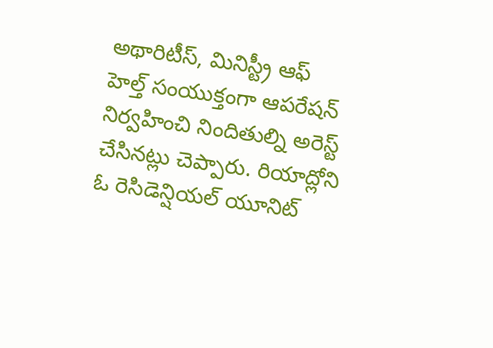అథారిటీస్, మినిస్ట్రీ ఆఫ్ హెల్త్ సంయుక్తంగా ఆపరేషన్ నిర్వహించి నిందితుల్ని అరెస్ట్ చేసినట్లు చెప్పారు. రియాద్లోని ఓ రెసిడెన్షియల్ యూనిట్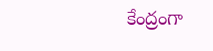కేంద్రంగా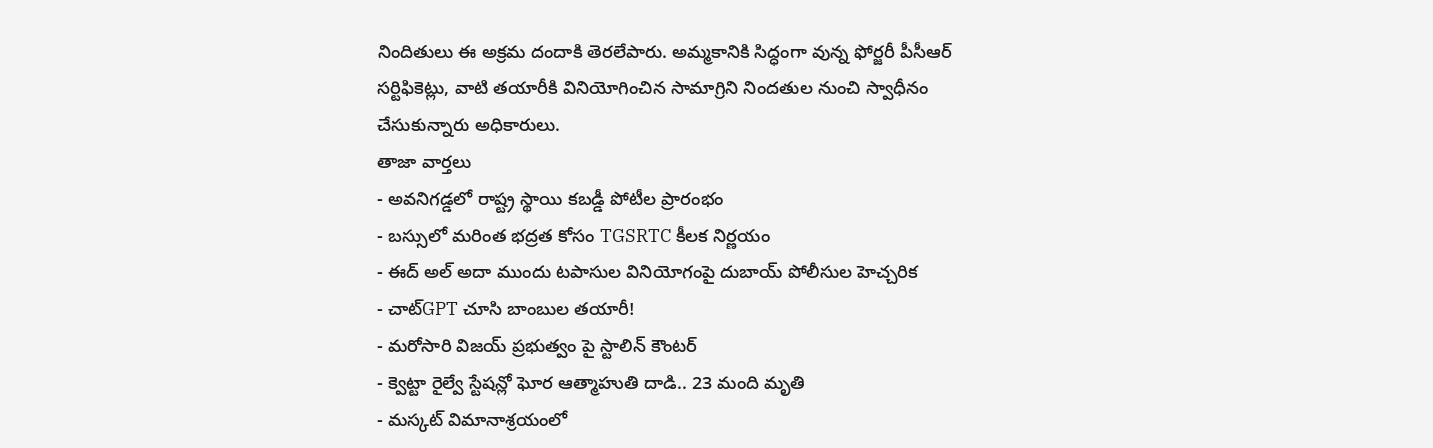నిందితులు ఈ అక్రమ దందాకి తెరలేపారు. అమ్మకానికి సిద్ధంగా వున్న ఫోర్జరీ పీసీఆర్ సర్టిఫికెట్లు, వాటి తయారీకి వినియోగించిన సామాగ్రిని నిందతుల నుంచి స్వాధీనం చేసుకున్నారు అధికారులు.
తాజా వార్తలు
- అవనిగడ్డలో రాష్ట్ర స్థాయి కబడ్డీ పోటీల ప్రారంభం
- బస్సులో మరింత భద్రత కోసం TGSRTC కీలక నిర్ణయం
- ఈద్ అల్ అదా ముందు టపాసుల వినియోగంపై దుబాయ్ పోలీసుల హెచ్చరిక
- చాట్GPT చూసి బాంబుల తయారీ!
- మరోసారి విజయ్ ప్రభుత్వం పై స్టాలిన్ కౌంటర్
- క్వెట్టా రైల్వే స్టేషన్లో ఘోర ఆత్మాహుతి దాడి.. 23 మంది మృతి
- మస్కట్ విమానాశ్రయంలో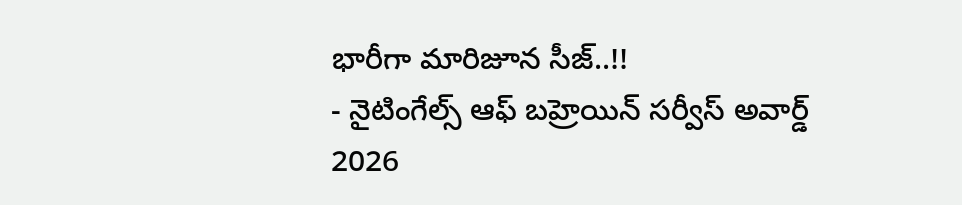భారీగా మారిజూన సీజ్..!!
- నైటింగేల్స్ ఆఫ్ బహ్రెయిన్ సర్వీస్ అవార్డ్ 2026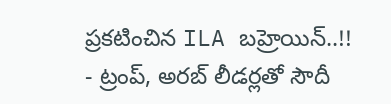ప్రకటించిన ILA బహ్రెయిన్..!!
- ట్రంప్, అరబ్ లీడర్లతో సౌదీ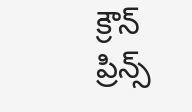క్రౌన్ ప్రిన్స్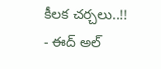కీలక చర్చలు..!!
- ఈద్ అల్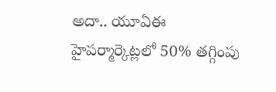అదా.. యూఏఈ హైపర్మార్కెట్లలో 50% తగ్గింపు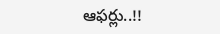ఆఫర్లు..!!